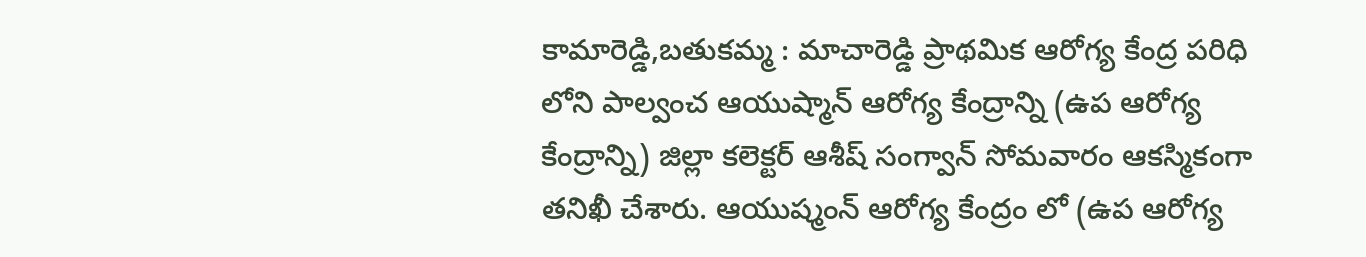కామారెడ్డి,బతుకమ్మ : మాచారెడ్డి ప్రాథమిక ఆరోగ్య కేంద్ర పరిధి లోని పాల్వంచ ఆయుష్మాన్ ఆరోగ్య కేంద్రాన్ని (ఉప ఆరోగ్య కేంద్రాన్ని) జిల్లా కలెక్టర్ ఆశీష్ సంగ్వాన్ సోమవారం ఆకస్మికంగా తనిఖీ చేశారు. ఆయుష్మంన్ ఆరోగ్య కేంద్రం లో (ఉప ఆరోగ్య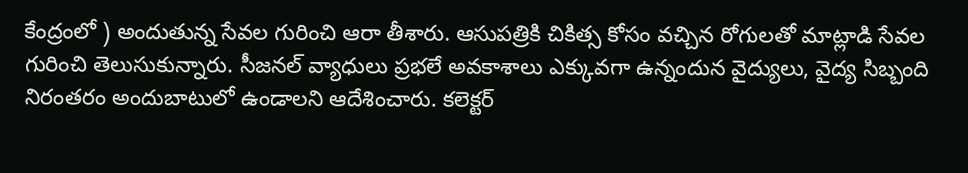కేంద్రంలో ) అందుతున్న సేవల గురించి ఆరా తీశారు. ఆసుపత్రికి చికిత్స కోసం వచ్చిన రోగులతో మాట్లాడి సేవల గురించి తెలుసుకున్నారు. సీజనల్ వ్యాధులు ప్రభలే అవకాశాలు ఎక్కువగా ఉన్నందున వైద్యులు, వైద్య సిబ్బంది నిరంతరం అందుబాటులో ఉండాలని ఆదేశించారు. కలెక్టర్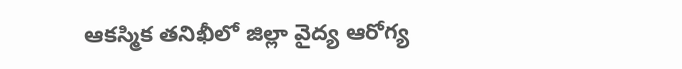ఆకస్మిక తనిఖీలో జిల్లా వైద్య ఆరోగ్య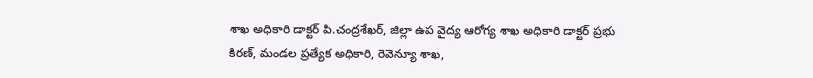శాఖ అధికారి డాక్టర్ పి.చంద్రశేఖర్, జిల్లా ఉప వైద్య ఆరోగ్య శాఖ అధికారి డాక్టర్ ప్రభు కిరణ్, మండల ప్రత్యేక అధికారి, రెవెన్యూ శాఖ,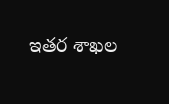ఇతర శాఖల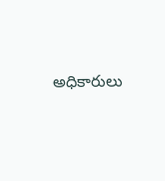అధికారులు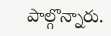పాల్గొన్నారు.